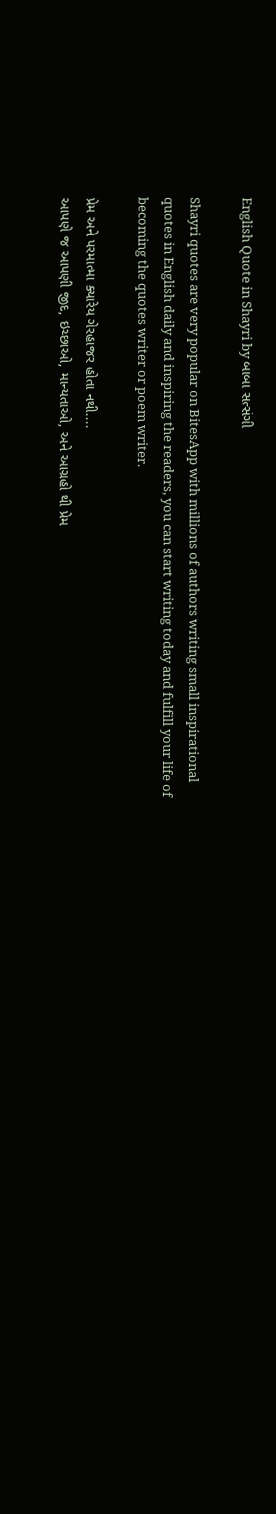English Quote in Shayri by બાબા સત્સંગી

Shayri quotes are very popular on BitesApp with millions of authors writing small inspirational quotes in English daily and inspiring the readers, you can start writing today and fulfill your life of becoming the quotes writer or poem writer.

પ્રેમ અને પરમાત્મા ક્યારેય ગેરહાજર હોતા નથી....
આપણે જ આપણી જીદ, ઇચ્છાઓ, માન્યતાઓ, અને આગ્રહો થી પ્રેમ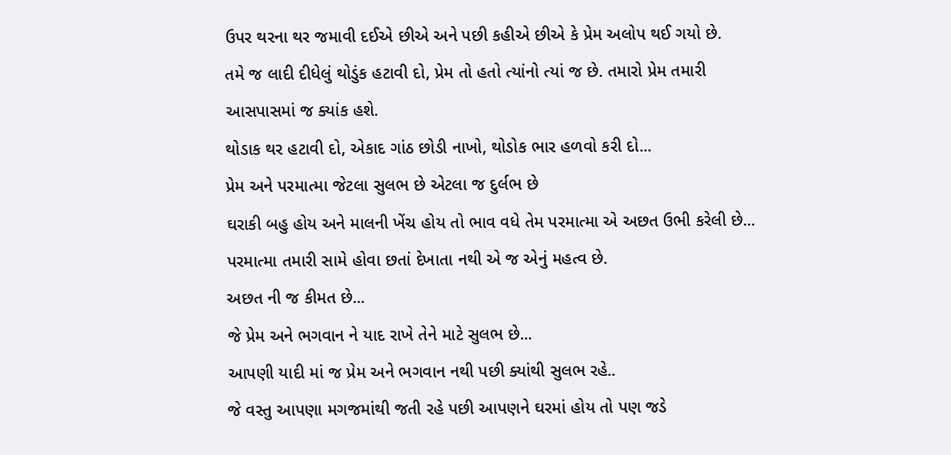ઉપર થરના થર જમાવી દઈએ છીએ અને પછી કહીએ છીએ કે પ્રેમ અલોપ થઈ ગયો છે.
તમે જ લાદી દીધેલું થોડુંક હટાવી દો, પ્રેમ તો હતો ત્યાંનો ત્યાં જ છે. તમારો પ્રેમ તમારી આસપાસમાં જ ક્યાંક હશે.
થોડાક થર હટાવી દો, એકાદ ગાંઠ છોડી નાખો, થોડોક ભાર હળવો કરી દો...
પ્રેમ અને પરમાત્મા જેટલા સુલભ છે એટલા જ દુર્લભ છે
ઘરાકી બહુ હોય અને માલની ખેંચ હોય તો ભાવ વધે તેમ પરમાત્મા એ અછત ઉભી કરેલી છે...
પરમાત્મા તમારી સામે હોવા છતાં દેખાતા નથી એ જ એનું મહત્વ છે.
અછત ની જ કીમત છે...
જે પ્રેમ અને ભગવાન ને યાદ રાખે તેને માટે સુલભ છે...
આપણી યાદી માં જ પ્રેમ અને ભગવાન નથી પછી ક્યાંથી સુલભ રહે..
જે વસ્તુ આપણા મગજમાંથી જતી રહે પછી આપણને ઘરમાં હોય તો પણ જડે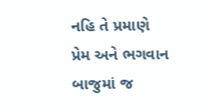નહિ તે પ્રમાણે પ્રેમ અને ભગવાન બાજુમાં જ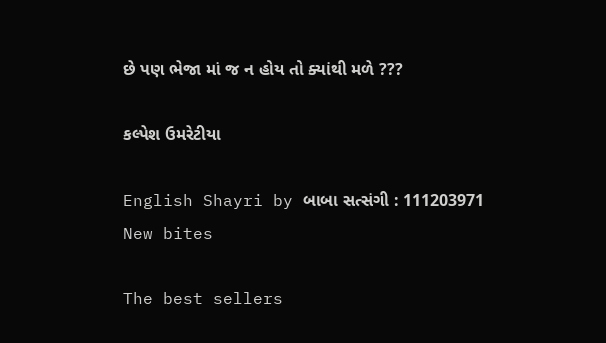છે પણ ભેજા માં જ ન હોય તો ક્યાંથી મળે ???

કલ્પેશ ઉમરેટીયા

English Shayri by બાબા સત્સંગી : 111203971
New bites

The best sellers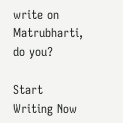write on Matrubharti, do you?

Start Writing Now